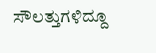ಸೌಲತ್ತುಗಳಿದ್ದೂ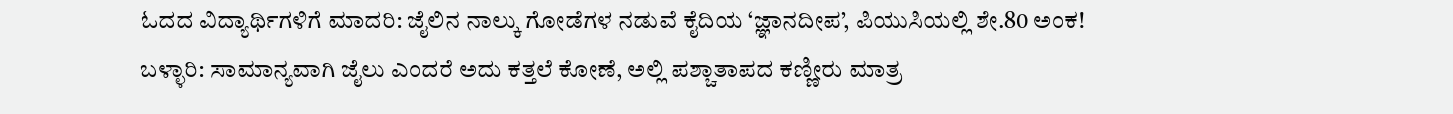ಓದದ ವಿದ್ಯಾರ್ಥಿಗಳಿಗೆ ಮಾದರಿ: ಜೈಲಿನ ನಾಲ್ಕು ಗೋಡೆಗಳ ನಡುವೆ ಕೈದಿಯ ‘ಜ್ಞಾನದೀಪ’, ಪಿಯುಸಿಯಲ್ಲಿ ಶೇ.80 ಅಂಕ!
ಬಳ್ಳಾರಿ: ಸಾಮಾನ್ಯವಾಗಿ ಜೈಲು ಎಂದರೆ ಅದು ಕತ್ತಲೆ ಕೋಣೆ, ಅಲ್ಲಿ ಪಶ್ಚಾತಾಪದ ಕಣ್ಣೀರು ಮಾತ್ರ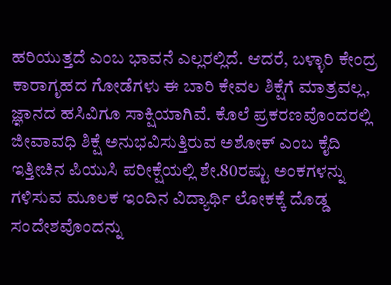ಹರಿಯುತ್ತದೆ ಎಂಬ ಭಾವನೆ ಎಲ್ಲರಲ್ಲಿದೆ. ಆದರೆ, ಬಳ್ಳಾರಿ ಕೇಂದ್ರ ಕಾರಾಗೃಹದ ಗೋಡೆಗಳು ಈ ಬಾರಿ ಕೇವಲ ಶಿಕ್ಷೆಗೆ ಮಾತ್ರವಲ್ಲ, ಜ್ಞಾನದ ಹಸಿವಿಗೂ ಸಾಕ್ಷಿಯಾಗಿವೆ. ಕೊಲೆ ಪ್ರಕರಣವೊಂದರಲ್ಲಿ ಜೀವಾವಧಿ ಶಿಕ್ಷೆ ಅನುಭವಿಸುತ್ತಿರುವ ಅಶೋಕ್ ಎಂಬ ಕೈದಿ ಇತ್ತೀಚಿನ ಪಿಯುಸಿ ಪರೀಕ್ಷೆಯಲ್ಲಿ ಶೇ.80ರಷ್ಟು ಅಂಕಗಳನ್ನು ಗಳಿಸುವ ಮೂಲಕ ಇಂದಿನ ವಿದ್ಯಾರ್ಥಿ ಲೋಕಕ್ಕೆ ದೊಡ್ಡ ಸಂದೇಶವೊಂದನ್ನು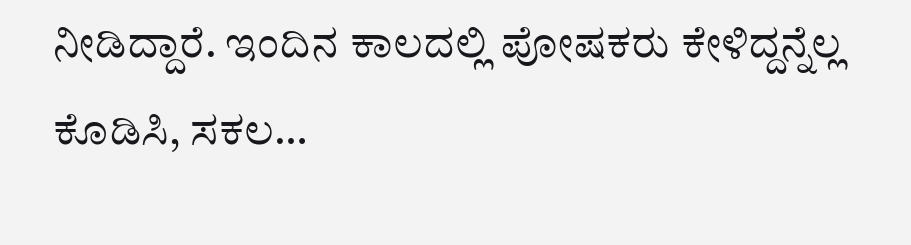ನೀಡಿದ್ದಾರೆ. ಇಂದಿನ ಕಾಲದಲ್ಲಿ ಪೋಷಕರು ಕೇಳಿದ್ದನ್ನೆಲ್ಲ ಕೊಡಿಸಿ, ಸಕಲ…